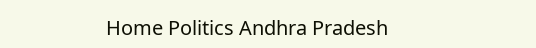Home Politics Andhra Pradesh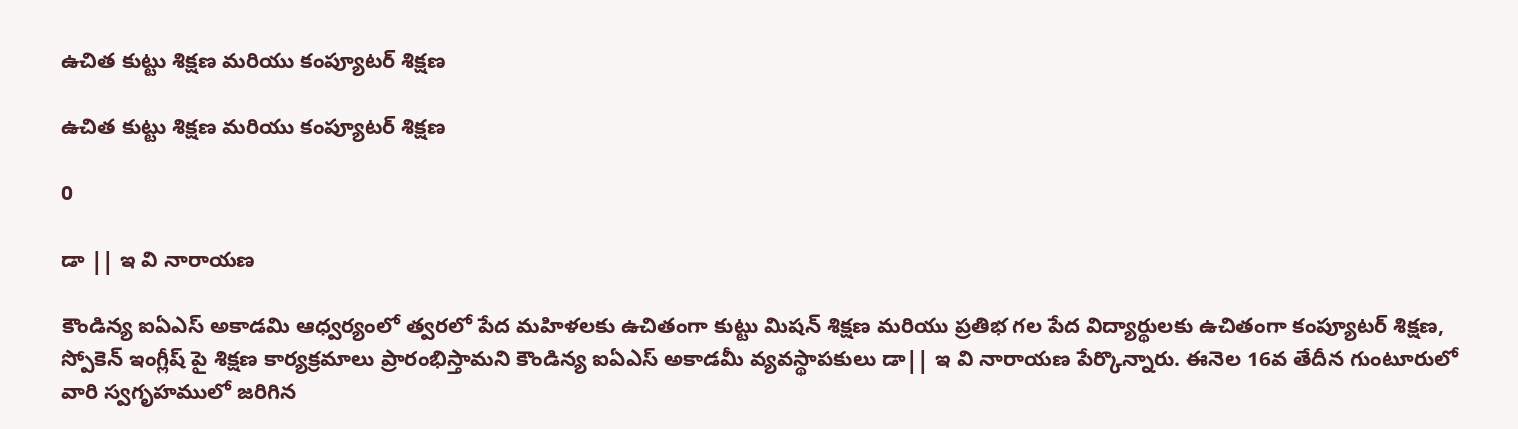ఉచిత కుట్టు శిక్షణ మరియు కంప్యూటర్ శిక్షణ

ఉచిత కుట్టు శిక్షణ మరియు కంప్యూటర్ శిక్షణ

0

డా || ఇ వి నారాయణ

కౌండిన్య ఐఏఎస్ అకాడమి ఆధ్వర్యంలో త్వరలో పేద మహిళలకు ఉచితంగా కుట్టు మిషన్ శిక్షణ మరియు ప్రతిభ గల పేద విద్యార్థులకు ఉచితంగా కంప్యూటర్ శిక్షణ, స్పోకెన్ ఇంగ్లీష్ పై శిక్షణ కార్యక్రమాలు ప్రారంభిస్తామని కౌండిన్య ఐఏఎస్ అకాడమీ వ్యవస్థాపకులు డా|| ఇ వి నారాయణ పేర్కొన్నారు. ఈనెల 16వ తేదీన గుంటూరులో వారి స్వగృహములో జరిగిన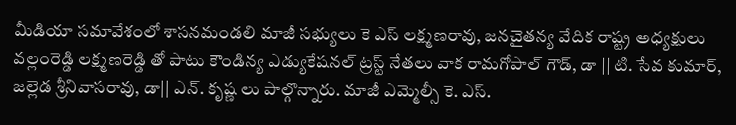మీడియా సమావేశంలో శాసనమండలి మాజీ సభ్యులు కె ఎస్ లక్ష్మణరావు, జనచైతన్య వేదిక రాష్ట్ర అధ్యక్షులు వల్లంరెడ్డి లక్ష్మణరెడ్డి తో పాటు కౌండిన్య ఎడ్యుకేషనల్ ట్రస్ట్ నేతలు వాక రామగోపాల్ గౌడ్, డా || టి. సేవ కుమార్, జల్లెడ శ్రీనివాసరావు, డా|| ఎన్. కృష్ణ లు పాల్గొన్నారు. మాజీ ఎమ్మెల్సీ కె. ఎస్.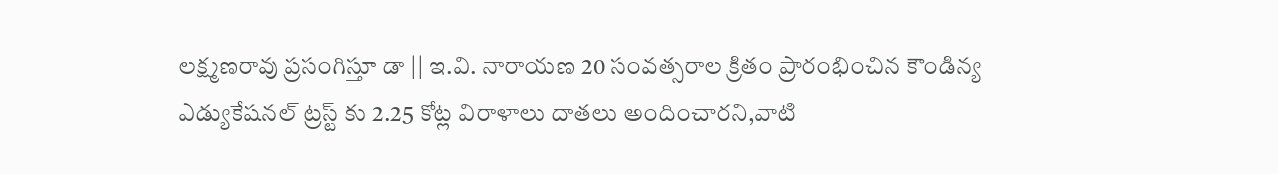లక్ష్మణరావు ప్రసంగిస్తూ డా || ఇ.వి. నారాయణ 20 సంవత్సరాల క్రితం ప్రారంభించిన కౌండిన్య ఎడ్యుకేషనల్ ట్రస్ట్ కు 2.25 కోట్ల విరాళాలు దాతలు అందించారని,వాటి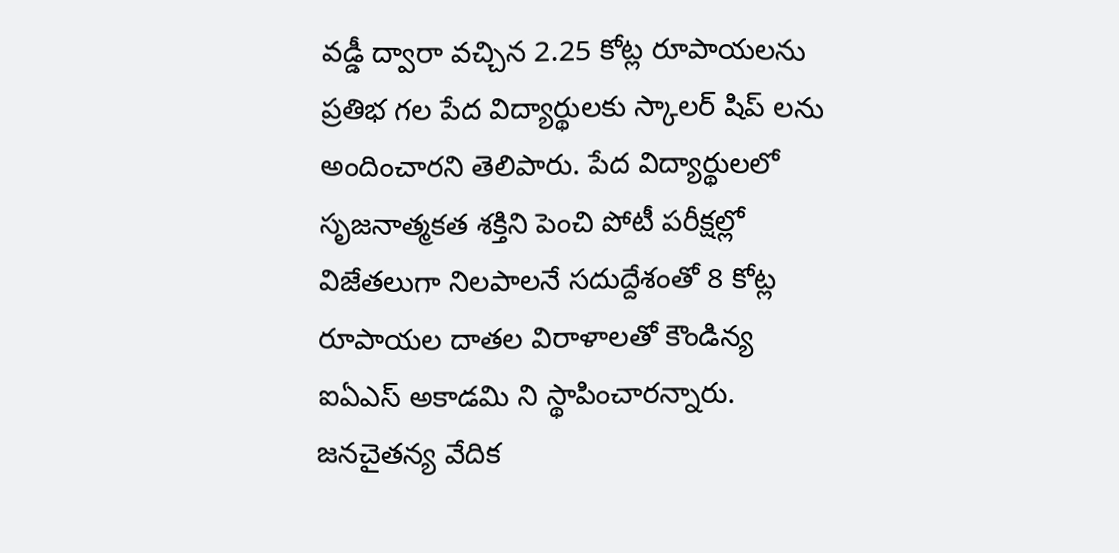వడ్డీ ద్వారా వచ్చిన 2.25 కోట్ల రూపాయలను ప్రతిభ గల పేద విద్యార్థులకు స్కాలర్ షిప్ లను అందించారని తెలిపారు. పేద విద్యార్థులలో సృజనాత్మకత శక్తిని పెంచి పోటీ పరీక్షల్లో విజేతలుగా నిలపాలనే సదుద్దేశంతో 8 కోట్ల రూపాయల దాతల విరాళాలతో కౌండిన్య ఐఏఎస్ అకాడమి ని స్థాపించారన్నారు. జనచైతన్య వేదిక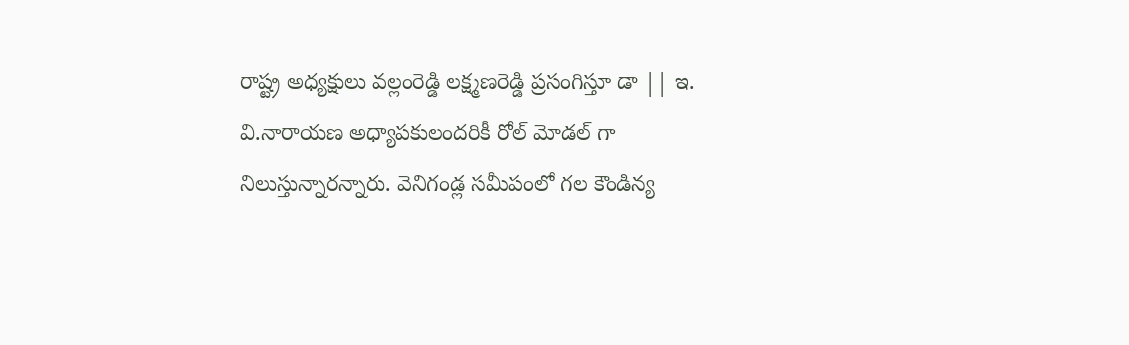రాష్ట్ర అధ్యక్షులు వల్లంరెడ్డి లక్ష్మణరెడ్డి ప్రసంగిస్తూ డా || ఇ. వి.నారాయణ అధ్యాపకులందరికీ రోల్ మోడల్ గా నిలుస్తున్నారన్నారు. వెనిగండ్ల సమీపంలో గల కౌండిన్య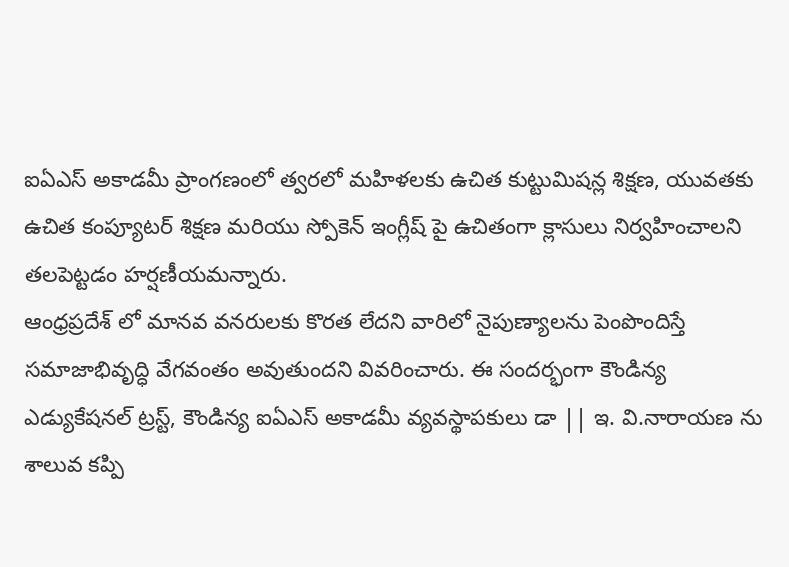ఐఏఎస్ అకాడమీ ప్రాంగణంలో త్వరలో మహిళలకు ఉచిత కుట్టుమిషన్ల శిక్షణ, యువతకు ఉచిత కంప్యూటర్ శిక్షణ మరియు స్పోకెన్ ఇంగ్లీష్ పై ఉచితంగా క్లాసులు నిర్వహించాలని తలపెట్టడం హర్షణీయమన్నారు.
ఆంధ్రప్రదేశ్ లో మానవ వనరులకు కొరత లేదని వారిలో నైపుణ్యాలను పెంపొందిస్తే సమాజాభివృద్ధి వేగవంతం అవుతుందని వివరించారు. ఈ సందర్భంగా కౌండిన్య ఎడ్యుకేషనల్ ట్రస్ట్, కౌండిన్య ఐఏఎస్ అకాడమీ వ్యవస్థాపకులు డా || ఇ. వి.నారాయణ ను శాలువ కప్పి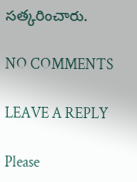సత్కరించారు.

NO COMMENTS

LEAVE A REPLY

Please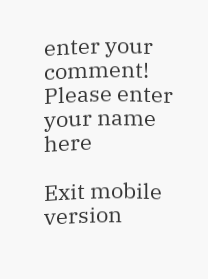enter your comment!
Please enter your name here

Exit mobile version